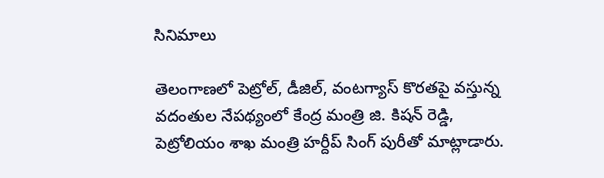సినిమాలు

తెలంగాణలో పెట్రోల్, డీజిల్, వంటగ్యాస్ కొరతపై వస్తున్న వదంతుల నేపథ్యంలో కేంద్ర మంత్రి జి. కిషన్ రెడ్డి, పెట్రోలియం శాఖ మంత్రి హర్దీప్ సింగ్ పురీతో మాట్లాడారు.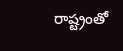రాష్ట్రంతో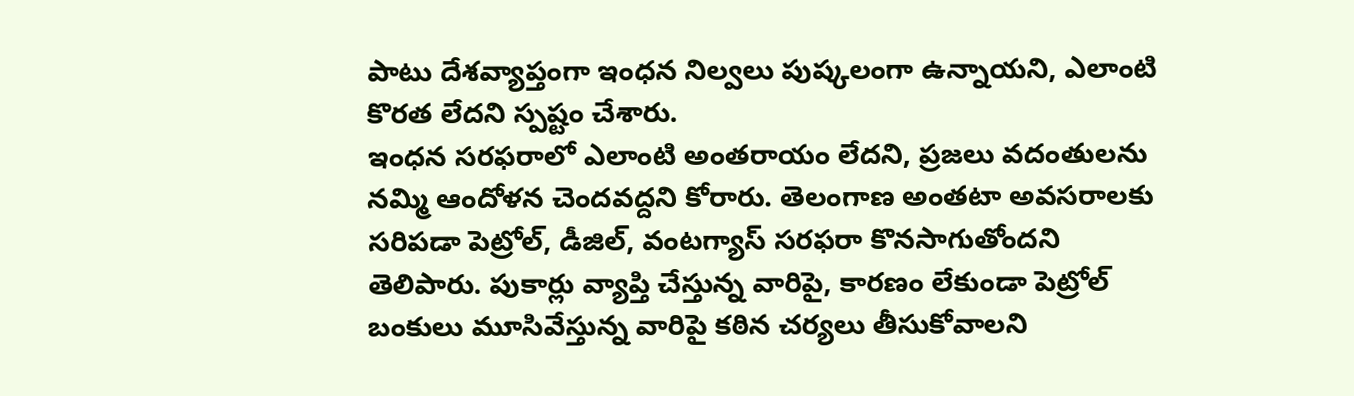పాటు దేశవ్యాప్తంగా ఇంధన నిల్వలు పుష్కలంగా ఉన్నాయని, ఎలాంటి కొరత లేదని స్పష్టం చేశారు.
ఇంధన సరఫరాలో ఎలాంటి అంతరాయం లేదని, ప్రజలు వదంతులను నమ్మి ఆందోళన చెందవద్దని కోరారు. తెలంగాణ అంతటా అవసరాలకు సరిపడా పెట్రోల్, డీజిల్, వంటగ్యాస్ సరఫరా కొనసాగుతోందని తెలిపారు. పుకార్లు వ్యాప్తి చేస్తున్న వారిపై, కారణం లేకుండా పెట్రోల్ బంకులు మూసివేస్తున్న వారిపై కఠిన చర్యలు తీసుకోవాలని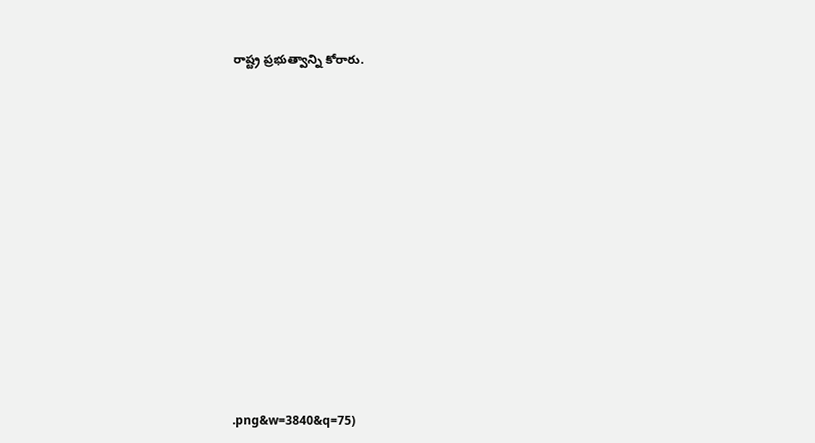రాష్ట్ర ప్రభుత్వాన్ని కోరారు.


















.png&w=3840&q=75)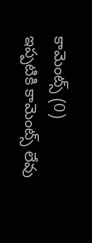కామెంట్స్ (0)
ఇప్పటికి కామెంట్స్ లేవు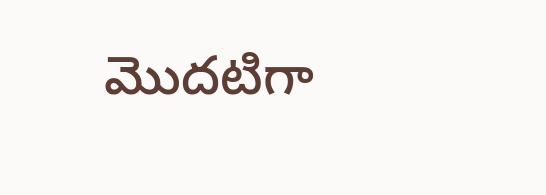మొదటిగా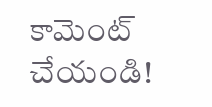కామెంట్ చేయండి!